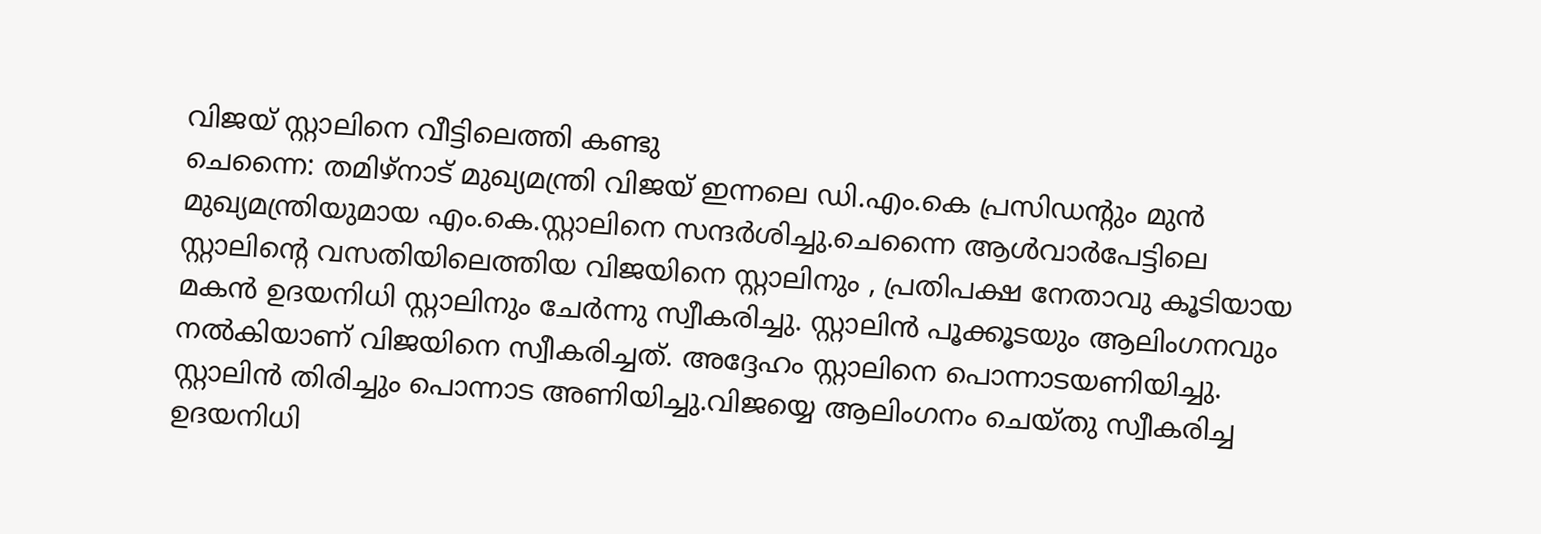വിജയ് സ്റ്റാലിനെ വീട്ടിലെത്തി കണ്ടു
ചെന്നൈ: തമിഴ്നാട് മുഖ്യമന്ത്രി വിജയ് ഇന്നലെ ഡി.എം.കെ പ്രസിഡന്റും മുൻ മുഖ്യമന്ത്രിയുമായ എം.കെ.സ്റ്റാലിനെ സന്ദർശിച്ചു.ചെന്നൈ ആൾവാർപേട്ടിലെ സ്റ്റാലിന്റെ വസതിയിലെത്തിയ വിജയിനെ സ്റ്റാലിനും , പ്രതിപക്ഷ നേതാവു കൂടിയായ മകൻ ഉദയനിധി സ്റ്റാലിനും ചേർന്നു സ്വീകരിച്ചു. സ്റ്റാലിൻ പൂക്കൂടയും ആലിംഗനവും നൽകിയാണ് വിജയിനെ സ്വീകരിച്ചത്. അദ്ദേഹം സ്റ്റാലിനെ പൊന്നാടയണിയിച്ചു. സ്റ്റാലിൻ തിരിച്ചും പൊന്നാട അണിയിച്ചു.വിജയ്യെ ആലിംഗനം ചെയ്തു സ്വീകരിച്ച ഉദയനിധി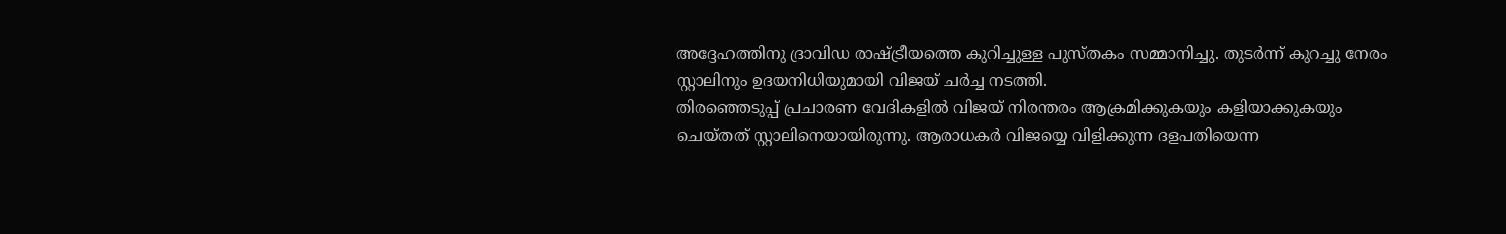അദ്ദേഹത്തിനു ദ്രാവിഡ രാഷ്ട്രീയത്തെ കുറിച്ചുള്ള പുസ്തകം സമ്മാനിച്ചു. തുടർന്ന് കുറച്ചു നേരം സ്റ്റാലിനും ഉദയനിധിയുമായി വിജയ് ചർച്ച നടത്തി.
തിരഞ്ഞെടുപ്പ് പ്രചാരണ വേദികളിൽ വിജയ് നിരന്തരം ആക്രമിക്കുകയും കളിയാക്കുകയും ചെയ്തത് സ്റ്റാലിനെയായിരുന്നു. ആരാധകർ വിജയ്യെ വിളിക്കുന്ന ദളപതിയെന്ന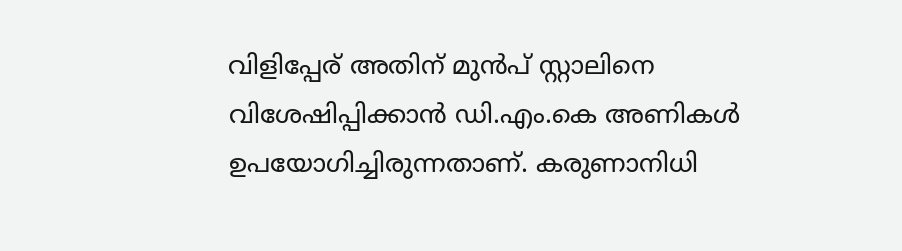വിളിപ്പേര് അതിന് മുൻപ് സ്റ്റാലിനെ വിശേഷിപ്പിക്കാൻ ഡി.എം.കെ അണികൾ ഉപയോഗിച്ചിരുന്നതാണ്. കരുണാനിധി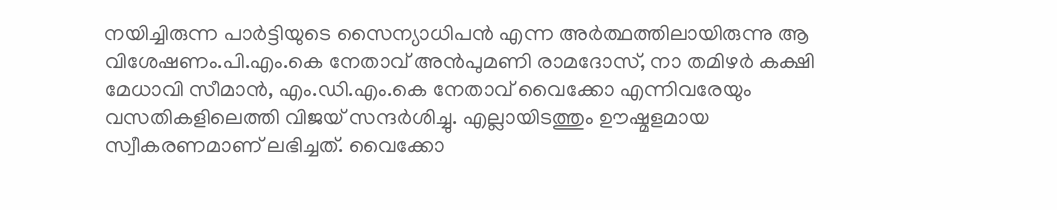നയിച്ചിരുന്ന പാർട്ടിയുടെ സൈന്യാധിപൻ എന്ന അർത്ഥത്തിലായിരുന്നു ആ വിശേഷണം.പി.എം.കെ നേതാവ് അൻപുമണി രാമദോസ്, നാ തമിഴർ കക്ഷി മേധാവി സീമാൻ, എം.ഡി.എം.കെ നേതാവ് വൈക്കോ എന്നിവരേയും വസതികളിലെത്തി വിജയ് സന്ദർശിച്ചു. എല്ലായിടത്തും ഊഷ്മളമായ സ്വീകരണമാണ് ലഭിച്ചത്. വൈക്കോ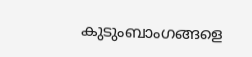കുടുംബാംഗങ്ങളെ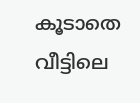കൂടാതെ വീട്ടിലെ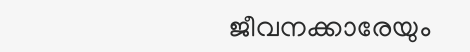ജീവനക്കാരേയും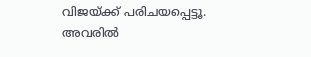വിജയ്ക്ക് പരിചയപ്പെട്ടൂ. അവരിൽ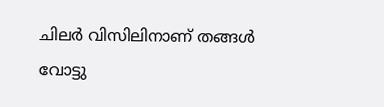ചിലർ വിസിലിനാണ് തങ്ങൾ വോട്ടു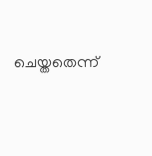ചെയ്തതെന്ന്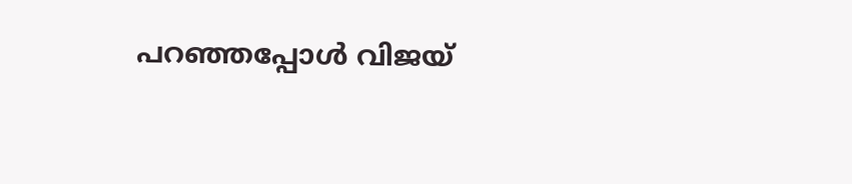പറഞ്ഞപ്പോൾ വിജയ്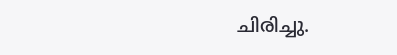ചിരിച്ചു.